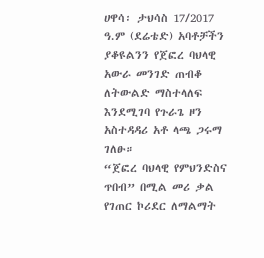ሀዋሳ፡ ታህሳስ 17/2017 ዓ.ም (ደሬቴድ) አባቶቻችን ያቆዩልንን የጀፎረ ባህላዊ አውራ መንገድ ጠብቆ ለትውልድ ማስተላለፍ እንደሚገባ የጉራጌ ዞን አስተዳዳሪ አቶ ላጫ ጋሩማ ገለፁ።
“ጀፎረ ባህላዊ የምህንድስና ጥበብ” በሚል መሪ ቃል የገጠር ኮሪደር ለማልማት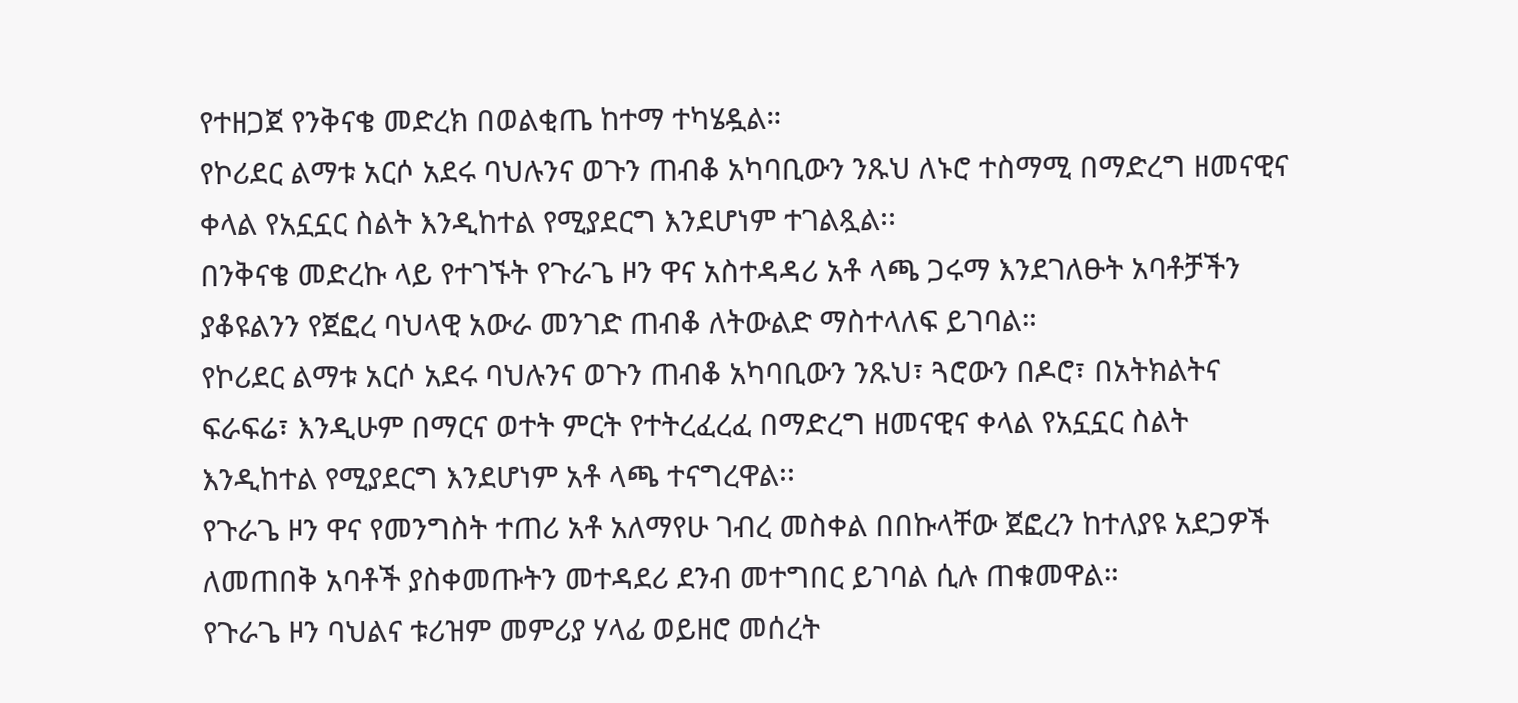የተዘጋጀ የንቅናቄ መድረክ በወልቂጤ ከተማ ተካሄዷል።
የኮሪደር ልማቱ አርሶ አደሩ ባህሉንና ወጉን ጠብቆ አካባቢውን ንጹህ ለኑሮ ተስማሚ በማድረግ ዘመናዊና ቀላል የአኗኗር ስልት እንዲከተል የሚያደርግ እንደሆነም ተገልጿል፡፡
በንቅናቄ መድረኩ ላይ የተገኙት የጉራጌ ዞን ዋና አስተዳዳሪ አቶ ላጫ ጋሩማ እንደገለፁት አባቶቻችን ያቆዩልንን የጀፎረ ባህላዊ አውራ መንገድ ጠብቆ ለትውልድ ማስተላለፍ ይገባል።
የኮሪደር ልማቱ አርሶ አደሩ ባህሉንና ወጉን ጠብቆ አካባቢውን ንጹህ፣ ጓሮውን በዶሮ፣ በአትክልትና ፍራፍሬ፣ እንዲሁም በማርና ወተት ምርት የተትረፈረፈ በማድረግ ዘመናዊና ቀላል የአኗኗር ስልት እንዲከተል የሚያደርግ እንደሆነም አቶ ላጫ ተናግረዋል፡፡
የጉራጌ ዞን ዋና የመንግስት ተጠሪ አቶ አለማየሁ ገብረ መስቀል በበኩላቸው ጀፎረን ከተለያዩ አደጋዎች ለመጠበቅ አባቶች ያስቀመጡትን መተዳደሪ ደንብ መተግበር ይገባል ሲሉ ጠቁመዋል።
የጉራጌ ዞን ባህልና ቱሪዝም መምሪያ ሃላፊ ወይዘሮ መሰረት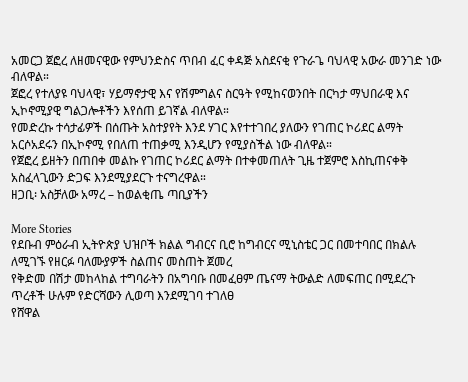አመርጋ ጀፎረ ለዘመናዊው የምህንድስና ጥበብ ፈር ቀዳጅ አስደናቂ የጉራጌ ባህላዊ አውራ መንገድ ነው ብለዋል።
ጀፎረ የተለያዩ ባህላዊ፣ ሃይማኖታዊ እና የሽምግልና ስርዓት የሚከናወንበት በርካታ ማህበራዊ እና ኢኮኖሚያዊ ግልጋሎቶችን እየሰጠ ይገኛል ብለዋል።
የመድረኩ ተሳታፊዎች በሰጡት አስተያየት እንደ ሃገር እየተተገበረ ያለውን የገጠር ኮሪደር ልማት አርሶአደሩን በኢኮኖሚ የበለጠ ተጠቃሚ እንዲሆን የሚያስችል ነው ብለዋል።
የጀፎረ ይዘትን በጠበቀ መልኩ የገጠር ኮሪደር ልማት በተቀመጠለት ጊዜ ተጀምሮ እስኪጠናቀቅ አስፈላጊውን ድጋፍ እንደሚያደርጉ ተናግረዋል።
ዘጋቢ፡ አስቻለው አማረ – ከወልቂጤ ጣቢያችን

More Stories
የደቡብ ምዕራብ ኢትዮጵያ ህዝቦች ክልል ግብርና ቢሮ ከግብርና ሚኒስቴር ጋር በመተባበር በክልሉ ለሚገኙ የዘርፉ ባለሙያዎች ስልጠና መስጠት ጀመረ
የቅድመ በሽታ መከላከል ተግባራትን በአግባቡ በመፈፀም ጤናማ ትውልድ ለመፍጠር በሚደረጉ ጥረቶች ሁሉም የድርሻውን ሊወጣ እንደሚገባ ተገለፀ
የሸዋል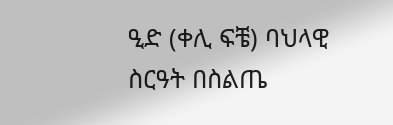ዒድ (ቀሊ ፍቼ) ባህላዊ ስርዓት በስልጤ